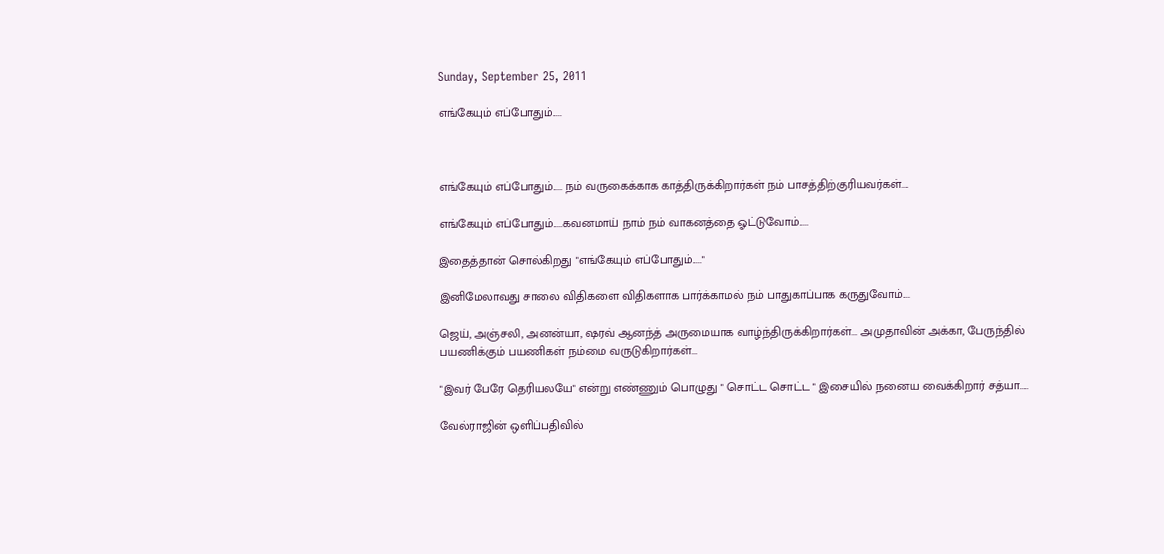Sunday, September 25, 2011

எங்கேயும் எப்போதும்.....



எங்கேயும் எப்போதும்..... நம் வருகைக்காக காத்திருக்கிறார்கள் நம் பாசத்திற்குரியவர்கள்....

எங்கேயும் எப்போதும்.....கவனமாய் நாம் நம் வாகனத்தை ஓட்டுவோம்.....

இதைத்தான் சொல்கிறது "எங்கேயும் எப்போதும்....."

இனிமேலாவது சாலை விதிகளை விதிகளாக பார்க்காமல் நம் பாதுகாப்பாக கருதுவோம்....

ஜெய், அஞ்சலி, அனன்யா, ஷரவ் ஆனந்த் அருமையாக வாழ்ந்திருக்கிறார்கள்... அமுதாவின் அக்கா, பேருந்தில் பயணிக்கும் பயணிகள் நம்மை வருடுகிறார்கள்...

"இவர் பேரே தெரியலயே" என்று எண்ணும் பொழுது " சொட்ட சொட்ட " இசையில் நனைய வைக்கிறார் சத்யா.....

வேல்ராஜின் ஒளிப்பதிவில்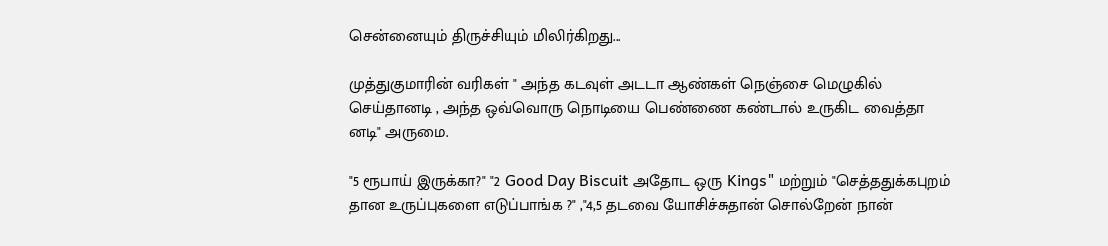சென்னையும் திருச்சியும் மிலிர்கிறது...

முத்துகுமாரின் வரிகள் " அந்த கடவுள் அடடா ஆண்கள் நெஞ்சை மெழுகில் செய்தானடி , அந்த ஒவ்வொரு நொடியை பெண்ணை கண்டால் உருகிட வைத்தா னடி" அருமை.

"5 ரூபாய் இருக்கா?" "2 Good Day Biscuit அதோட ஒரு Kings" மற்றும் "செத்ததுக்கபுறம் தான உருப்புகளை எடுப்பாங்க ?" ,"4,5 தடவை யோசிச்சுதான் சொல்றேன் நான்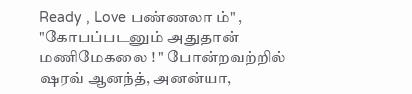Ready , Love பண்ணலா ம்" , "கோபப்படனும் அதுதான் மணிமேகலை ! " போன்றவற்றில் ஷரவ் ஆனந்த், அனன்யா,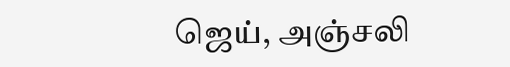ஜெய், அஞ்சலி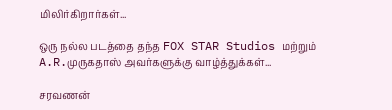மிலிர்கிறார்கள்...

ஒரு நல்ல படத்தை தந்த FOX STAR Studios மற்றும் A.R.முருகதாஸ் அவர்களுக்கு வாழ்த்துக்கள்...

சரவணன்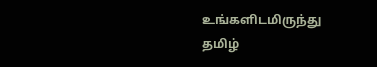உங்களிடமிருந்து தமிழ்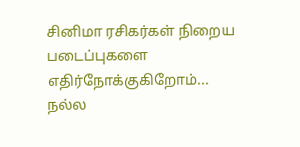சினிமா ரசிகர்கள் நிறைய படைப்புகளை எதிர்நோக்குகிறோம்... நல்ல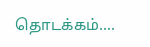தொடக்கம்....